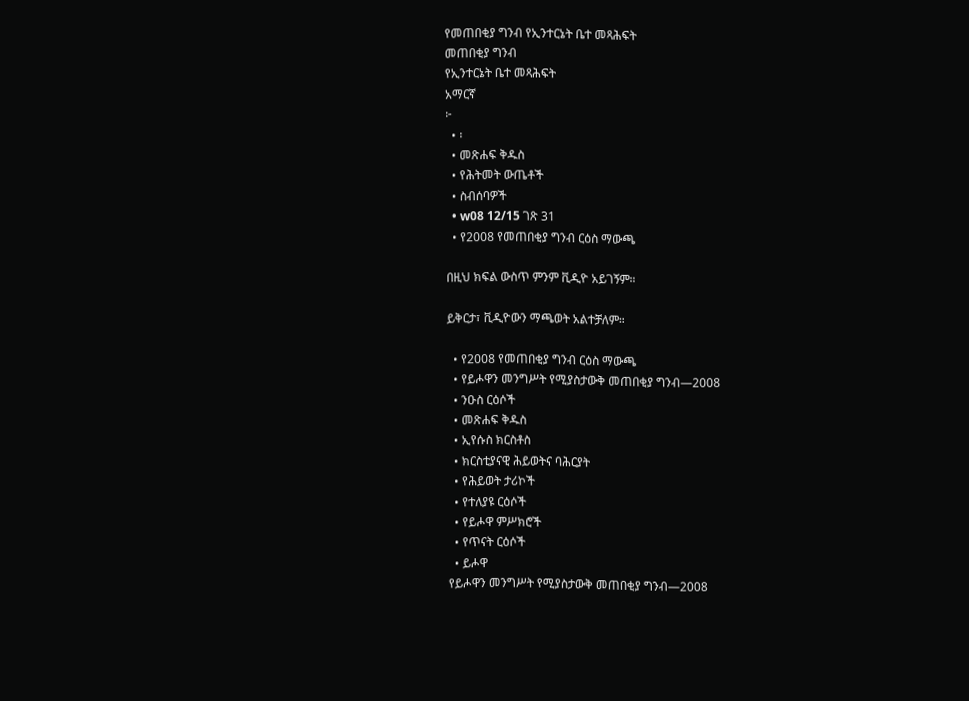የመጠበቂያ ግንብ የኢንተርኔት ቤተ መጻሕፍት
መጠበቂያ ግንብ
የኢንተርኔት ቤተ መጻሕፍት
አማርኛ
፦
  • ፡
  • መጽሐፍ ቅዱስ
  • የሕትመት ውጤቶች
  • ስብሰባዎች
  • w08 12/15 ገጽ 31
  • የ2008 የመጠበቂያ ግንብ ርዕስ ማውጫ

በዚህ ክፍል ውስጥ ምንም ቪዲዮ አይገኝም።

ይቅርታ፣ ቪዲዮውን ማጫወት አልተቻለም።

  • የ2008 የመጠበቂያ ግንብ ርዕስ ማውጫ
  • የይሖዋን መንግሥት የሚያስታውቅ መጠበቂያ ግንብ—2008
  • ንዑስ ርዕሶች
  • መጽሐፍ ቅዱስ
  • ኢየሱስ ክርስቶስ
  • ክርስቲያናዊ ሕይወትና ባሕርያት
  • የሕይወት ታሪኮች
  • የተለያዩ ርዕሶች
  • የይሖዋ ምሥክሮች
  • የጥናት ርዕሶች
  • ይሖዋ
የይሖዋን መንግሥት የሚያስታውቅ መጠበቂያ ግንብ—2008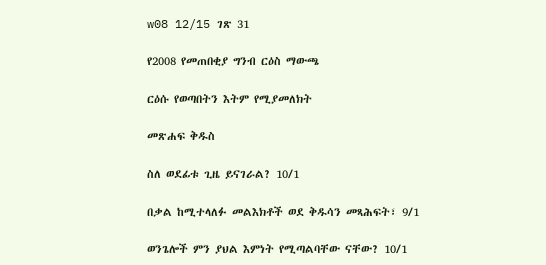w08 12/15 ገጽ 31

የ2008 የመጠበቂያ ግንብ ርዕስ ማውጫ

ርዕሱ የወጣበትን እትም የሚያመለክት

መጽሐፍ ቅዱስ

ስለ ወደፊቱ ጊዜ ይናገራል? 10/1

በቃል ከሚተላለፉ መልእክቶች ወደ ቅዱሳን መጻሕፍት፣ 9/1

ወንጌሎች ምን ያህል እምነት የሚጣልባቸው ናቸው? 10/1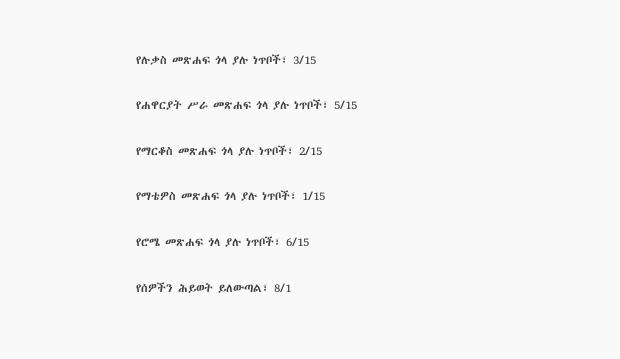የሉቃስ መጽሐፍ ጎላ ያሉ ነጥቦች፣ 3/15

የሐዋርያት ሥራ መጽሐፍ ጎላ ያሉ ነጥቦች፣ 5/15

የማርቆስ መጽሐፍ ጎላ ያሉ ነጥቦች፣ 2/15

የማቴዎስ መጽሐፍ ጎላ ያሉ ነጥቦች፣ 1/15

የሮሜ መጽሐፍ ጎላ ያሉ ነጥቦች፣ 6/15

የሰዎችን ሕይወት ይለውጣል፣ 8/1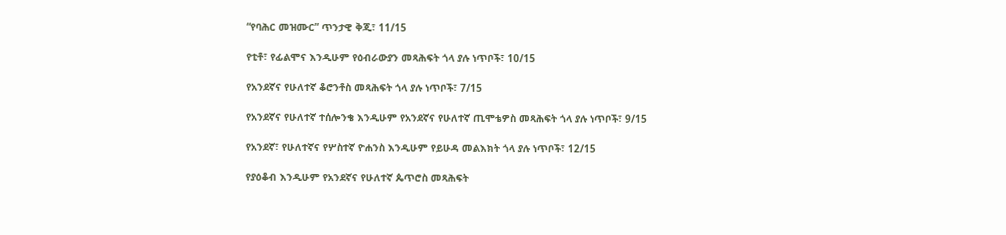“የባሕር መዝሙር” ጥንታዊ ቅጂ፣ 11/15

የቲቶ፣ የፊልሞና እንዲሁም የዕብራውያን መጻሕፍት ጎላ ያሉ ነጥቦች፣ 10/15

የአንደኛና የሁለተኛ ቆሮንቶስ መጻሕፍት ጎላ ያሉ ነጥቦች፣ 7/15

የአንደኛና የሁለተኛ ተሰሎንቄ እንዲሁም የአንደኛና የሁለተኛ ጢሞቴዎስ መጻሕፍት ጎላ ያሉ ነጥቦች፣ 9/15

የአንደኛ፣ የሁለተኛና የሦስተኛ ዮሐንስ እንዲሁም የይሁዳ መልእክት ጎላ ያሉ ነጥቦች፣ 12/15

የያዕቆብ እንዲሁም የአንደኛና የሁለተኛ ጴጥሮስ መጻሕፍት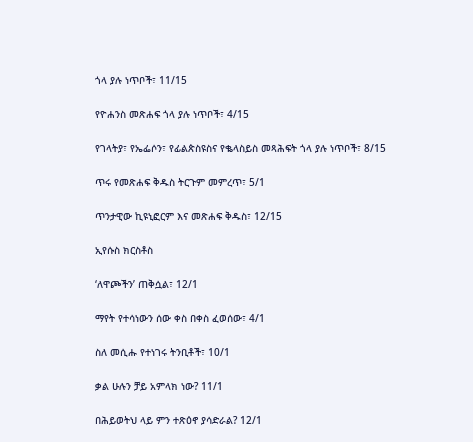ጎላ ያሉ ነጥቦች፣ 11/15

የዮሐንስ መጽሐፍ ጎላ ያሉ ነጥቦች፣ 4/15

የገላትያ፣ የኤፌሶን፣ የፊልጵስዩስና የቈላስይስ መጻሕፍት ጎላ ያሉ ነጥቦች፣ 8/15

ጥሩ የመጽሐፍ ቅዱስ ትርጉም መምረጥ፣ 5/1

ጥንታዊው ኪዩኒፎርም እና መጽሐፍ ቅዱስ፣ 12/15

ኢየሱስ ክርስቶስ

‘ለዋጮችን’ ጠቅሷል፣ 12/1

ማየት የተሳነውን ሰው ቀስ በቀስ ፈወሰው፣ 4/1

ስለ መሲሑ የተነገሩ ትንቢቶች፣ 10/1

ቃል ሁሉን ቻይ አምላክ ነው? 11/1

በሕይወትህ ላይ ምን ተጽዕኖ ያሳድራል? 12/1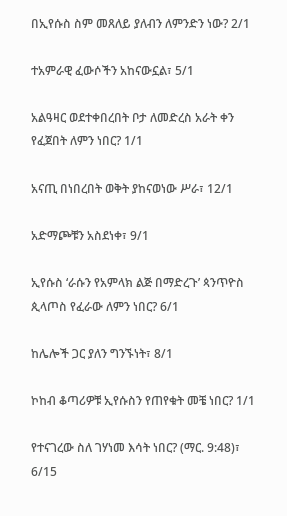በኢየሱስ ስም መጸለይ ያለብን ለምንድን ነው? 2/1

ተአምራዊ ፈውሶችን አከናውኗል፣ 5/1

አልዓዛር ወደተቀበረበት ቦታ ለመድረስ አራት ቀን የፈጀበት ለምን ነበር? 1/1

አናጢ በነበረበት ወቅት ያከናወነው ሥራ፣ 12/1

አድማጮቹን አስደነቀ፣ 9/1

ኢየሱስ ‘ራሱን የአምላክ ልጅ በማድረጉ’ ጳንጥዮስ ጲላጦስ የፈራው ለምን ነበር? 6/1

ከሌሎች ጋር ያለን ግንኙነት፣ 8/1

ኮከብ ቆጣሪዎቹ ኢየሱስን የጠየቁት መቼ ነበር? 1/1

የተናገረው ስለ ገሃነመ እሳት ነበር? (ማር. 9:48)፣ 6/15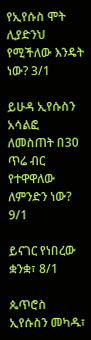የኢየሱስ ሞት ሊያድንህ የሚችለው እንዴት ነው? 3/1

ይሁዳ ኢየሱስን አሳልፎ ለመስጠት በ30 ጥሬ ብር የተዋዋለው ለምንድን ነው? 9/1

ይናገር የነበረው ቋንቋ፣ 8/1

ጴጥሮስ ኢየሱስን መካዱ፣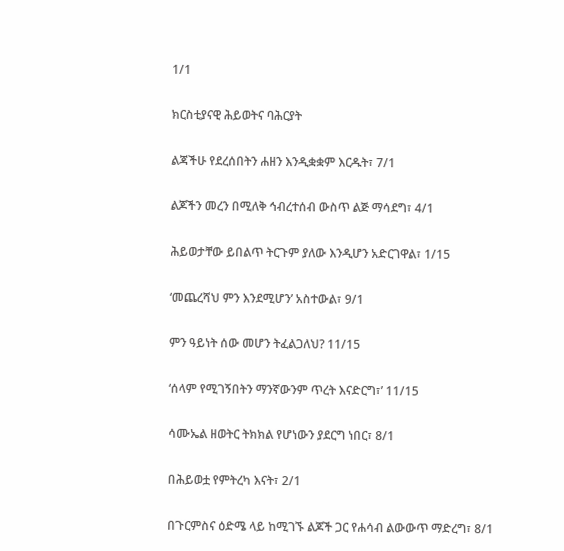1/1

ክርስቲያናዊ ሕይወትና ባሕርያት

ልጃችሁ የደረሰበትን ሐዘን እንዲቋቋም እርዱት፣ 7/1

ልጆችን መረን በሚለቅ ኅብረተሰብ ውስጥ ልጅ ማሳደግ፣ 4/1

ሕይወታቸው ይበልጥ ትርጉም ያለው እንዲሆን አድርገዋል፣ 1/15

‘መጨረሻህ ምን እንደሚሆን’ አስተውል፣ 9/1

ምን ዓይነት ሰው መሆን ትፈልጋለህ? 11/15

‘ሰላም የሚገኝበትን ማንኛውንም ጥረት እናድርግ፣’ 11/15

ሳሙኤል ዘወትር ትክክል የሆነውን ያደርግ ነበር፣ 8/1

በሕይወቷ የምትረካ እናት፣ 2/1

በጉርምስና ዕድሜ ላይ ከሚገኙ ልጆች ጋር የሐሳብ ልውውጥ ማድረግ፣ 8/1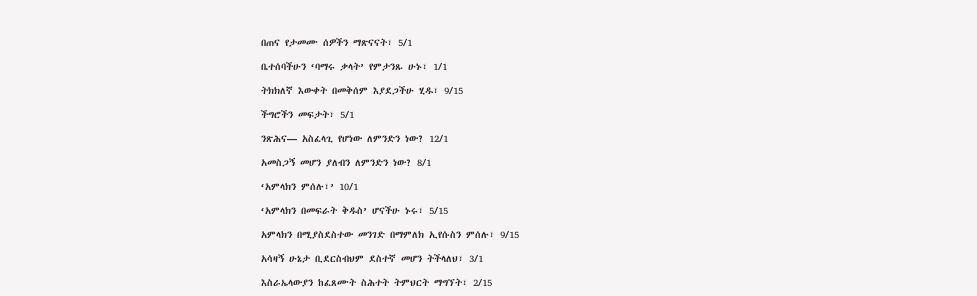በጠና የታመሙ ሰዎችን ማጽናናት፣ 5/1

ቤተሰባችሁን ‘ባማሩ ቃላት’ የምታንጹ ሁኑ፣ 1/1

ትክክለኛ እውቀት በመቅሰም እያደጋችሁ ሂዱ፣ 9/15

ችግሮችን መፍታት፣ 5/1

ንጽሕና— አስፈላጊ የሆነው ለምንድን ነው? 12/1

አመስጋኝ መሆን ያለብን ለምንድን ነው? 8/1

‘አምላክን ምሰሉ፣’ 10/1

‘አምላክን በመፍራት ቅዱስ’ ሆናችሁ ኑሩ፣ 5/15

አምላክን በሚያስደስተው መንገድ በማምለክ ኢየሱስን ምሰሉ፣ 9/15

አሳዛኝ ሁኔታ ቢደርስብህም ደስተኛ መሆን ትችላለህ፣ 3/1

እስራኤላውያን ከፈጸሙት ስሕተት ትምህርት ማግኘት፣ 2/15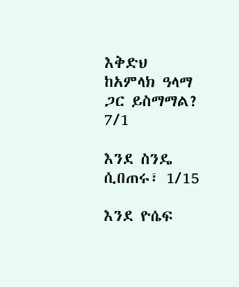እቅድህ ከአምላክ ዓላማ ጋር ይስማማል? 7/1

እንደ ስንዴ ሲበጠሩ፣ 1/15

እንደ ዮሴፍ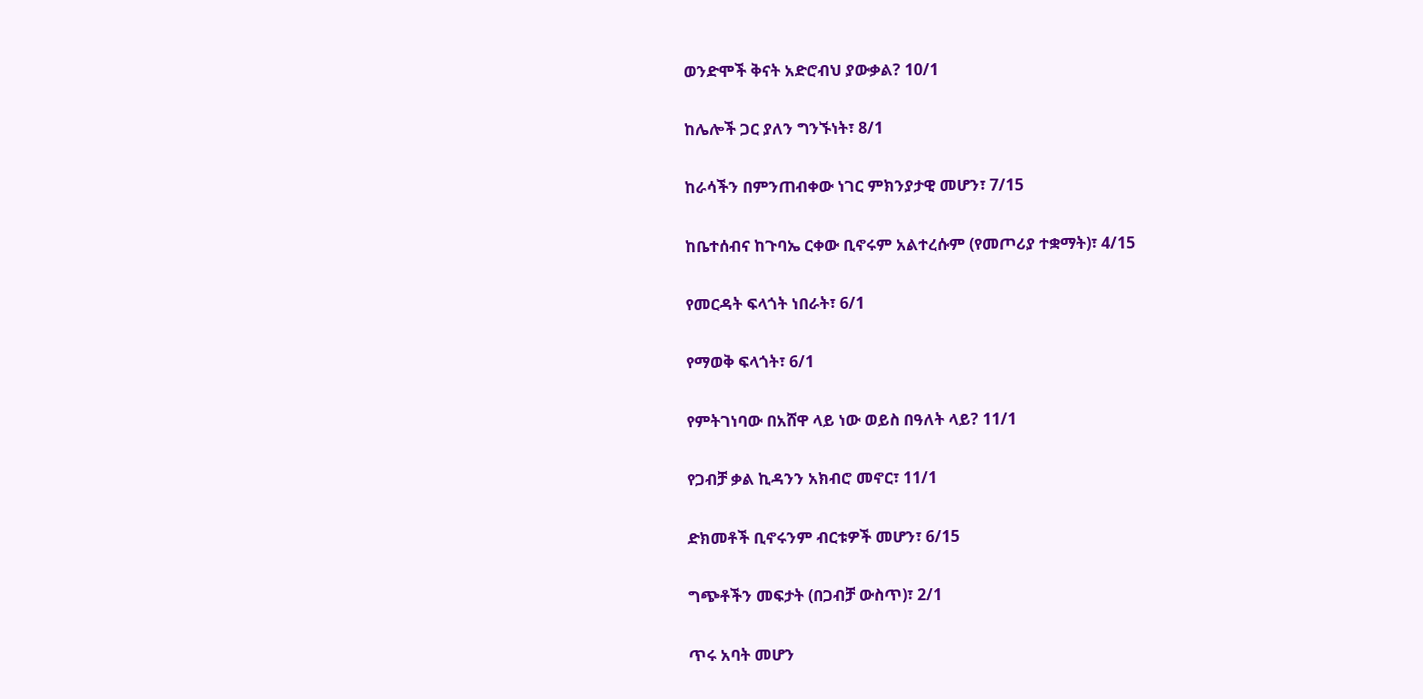ወንድሞች ቅናት አድሮብህ ያውቃል? 10/1

ከሌሎች ጋር ያለን ግንኙነት፣ 8/1

ከራሳችን በምንጠብቀው ነገር ምክንያታዊ መሆን፣ 7/15

ከቤተሰብና ከጉባኤ ርቀው ቢኖሩም አልተረሱም (የመጦሪያ ተቋማት)፣ 4/15

የመርዳት ፍላጎት ነበራት፣ 6/1

የማወቅ ፍላጎት፣ 6/1

የምትገነባው በአሸዋ ላይ ነው ወይስ በዓለት ላይ? 11/1

የጋብቻ ቃል ኪዳንን አክብሮ መኖር፣ 11/1

ድክመቶች ቢኖሩንም ብርቱዎች መሆን፣ 6/15

ግጭቶችን መፍታት (በጋብቻ ውስጥ)፣ 2/1

ጥሩ አባት መሆን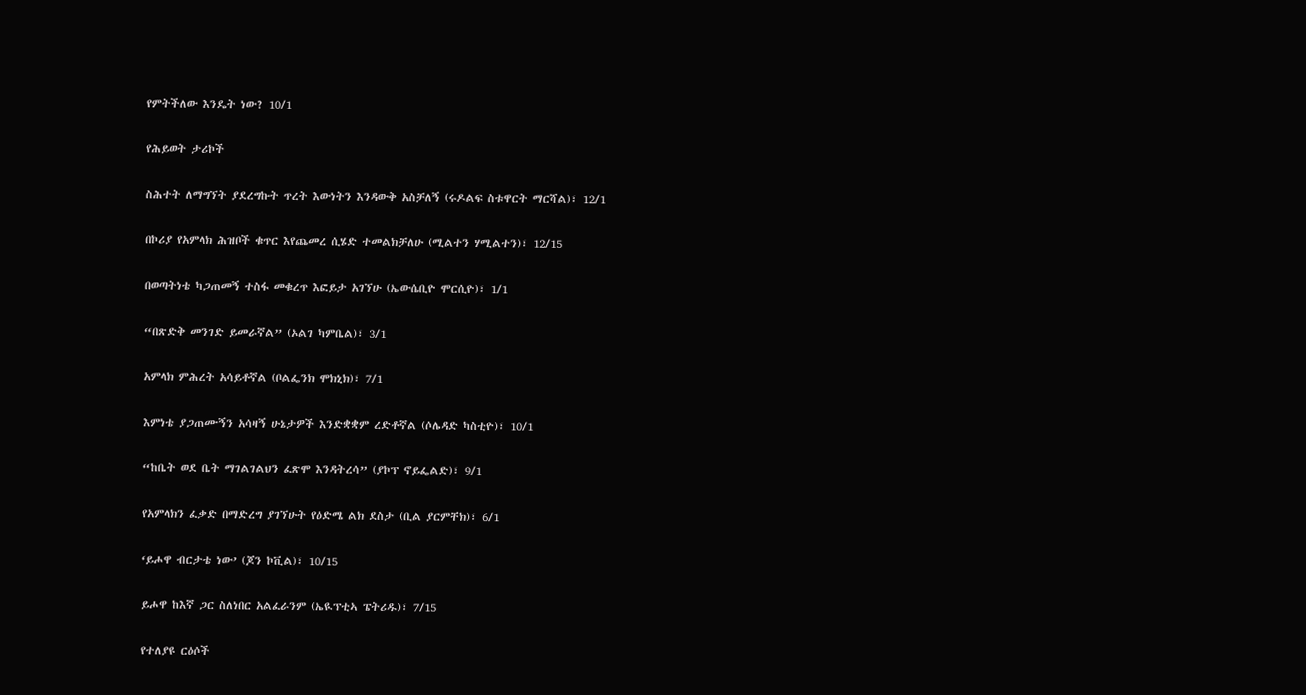የምትችለው እንዴት ነው? 10/1

የሕይወት ታሪኮች

ስሕተት ለማግኘት ያደረግኩት ጥረት እውነትን እንዳውቅ አስቻለኝ (ሩዶልፍ ስቱዋርት ማርሻል)፣ 12/1

በኮሪያ የአምላክ ሕዝቦች ቁጥር እየጨመረ ሲሄድ ተመልክቻለሁ (ሚልተን ሃሚልተን)፣ 12/15

በወጣትነቴ ካጋጠመኝ ተስፋ መቁረጥ እፎይታ አገኘሁ (ኤውሴቢዮ ሞርሲዮ)፣ 1/1

“በጽድቅ መንገድ ይመራኛል” (ኦልገ ካምቤል)፣ 3/1

አምላክ ምሕረት አሳይቶኛል (ቦልፌንክ ሞክኒክ)፣ 7/1

እምነቴ ያጋጠሙኝን አሳዛኝ ሁኔታዎች እንድቋቋም ረድቶኛል (ሶሌዳድ ካስቲዮ)፣ 10/1

“ከቤት ወደ ቤት ማገልገልህን ፈጽሞ እንዳትረሳ” (ያኮፕ ኖይፌልድ)፣ 9/1

የአምላክን ፈቃድ በማድረግ ያገኘሁት የዕድሜ ልክ ደስታ (ቢል ያርምቸክ)፣ 6/1

‘ይሖዋ ብርታቴ ነው’ (ጆን ኮቪል)፣ 10/15

ይሖዋ ከእኛ ጋር ስለነበር አልፈራንም (ኤዪፕቲኣ ፔትሪዱ)፣ 7/15

የተለያዩ ርዕሶች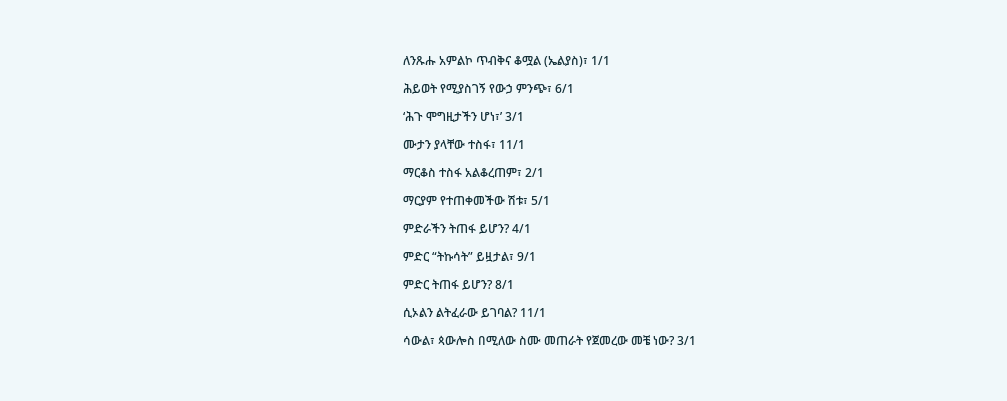ለንጹሑ አምልኮ ጥብቅና ቆሟል (ኤልያስ)፣ 1/1

ሕይወት የሚያስገኝ የውኃ ምንጭ፣ 6/1

‘ሕጉ ሞግዚታችን ሆነ፣’ 3/1

ሙታን ያላቸው ተስፋ፣ 11/1

ማርቆስ ተስፋ አልቆረጠም፣ 2/1

ማርያም የተጠቀመችው ሽቱ፣ 5/1

ምድራችን ትጠፋ ይሆን? 4/1

ምድር “ትኩሳት” ይዟታል፣ 9/1

ምድር ትጠፋ ይሆን? 8/1

ሲኦልን ልትፈራው ይገባል? 11/1

ሳውል፣ ጳውሎስ በሚለው ስሙ መጠራት የጀመረው መቼ ነው? 3/1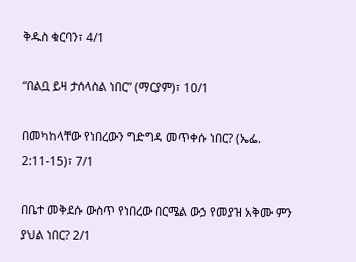ቅዱስ ቁርባን፣ 4/1

“በልቧ ይዛ ታሰላስል ነበር” (ማርያም)፣ 10/1

በመካከላቸው የነበረውን ግድግዳ መጥቀሱ ነበር? (ኤፌ. 2:11-15)፣ 7/1

በቤተ መቅደሱ ውስጥ የነበረው በርሜል ውኃ የመያዝ አቅሙ ምን ያህል ነበር? 2/1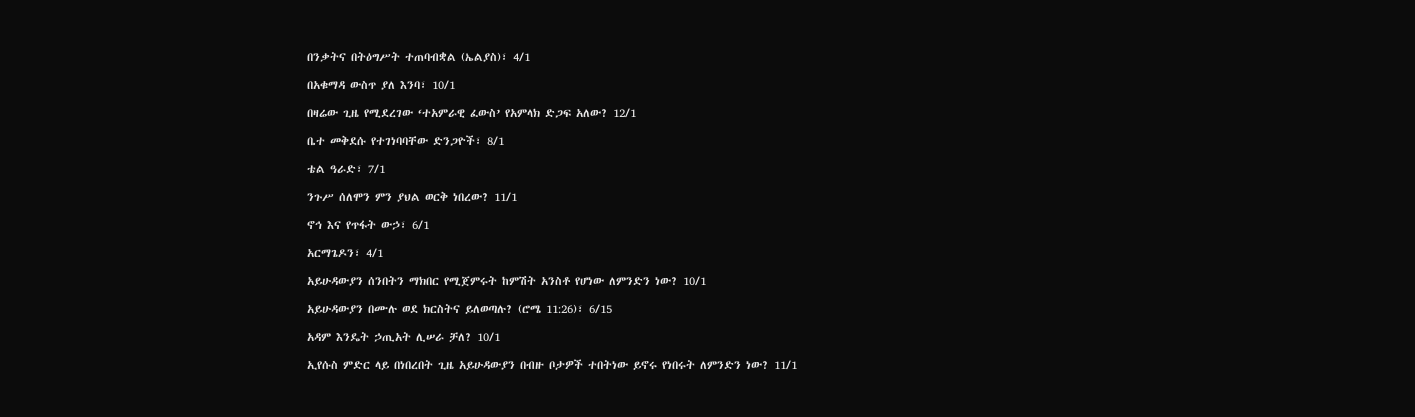በንቃትና በትዕግሥት ተጠባብቋል (ኤልያስ)፣ 4/1

በአቁማዳ ውስጥ ያለ እንባ፣ 10/1

በዛሬው ጊዜ የሚደረገው ‘ተአምራዊ ፈውስ’ የአምላክ ድጋፍ አለው? 12/1

ቤተ መቅደሱ የተገነባባቸው ድንጋዮች፣ 8/1

ቴል ዓራድ፣ 7/1

ንጉሥ ሰለሞን ምን ያህል ወርቅ ነበረው? 11/1

ኖኅ እና የጥፋት ውኃ፣ 6/1

አርማጌዶን፣ 4/1

አይሁዳውያን ሰንበትን ማክበር የሚጀምሩት ከምሽት አንስቶ የሆነው ለምንድን ነው? 10/1

አይሁዳውያን በሙሉ ወደ ክርስትና ይለወጣሉ? (ሮሜ 11:26)፣ 6/15

አዳም እንዴት ኃጢአት ሊሠራ ቻለ? 10/1

ኢየሱስ ምድር ላይ በነበረበት ጊዜ አይሁዳውያን በብዙ ቦታዎች ተበትነው ይኖሩ የነበሩት ለምንድን ነው? 11/1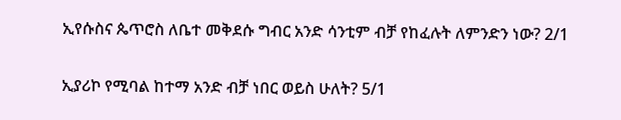ኢየሱስና ጴጥሮስ ለቤተ መቅደሱ ግብር አንድ ሳንቲም ብቻ የከፈሉት ለምንድን ነው? 2/1

ኢያሪኮ የሚባል ከተማ አንድ ብቻ ነበር ወይስ ሁለት? 5/1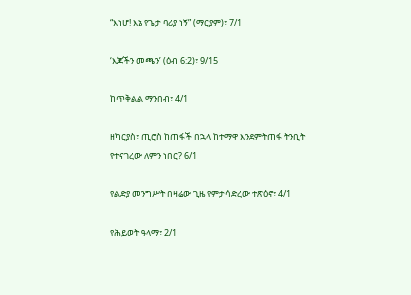“እነሆ! እኔ የጌታ ባሪያ ነኝ” (ማርያም)፣ 7/1

‘እጆችን መጫን’ (ዕብ 6:2)፣ 9/15

ከጥቅልል ማንበብ፣ 4/1

ዘካርያስ፣ ጢሮስ ከጠፋች በኋላ ከተማዋ እንደምትጠፋ ትንቢት የተናገረው ለምን ነበር? 6/1

የልድያ መንግሥት በዛሬው ጊዜ የምታሳድረው ተጽዕኖ፣ 4/1

የሕይወት ዓላማ፣ 2/1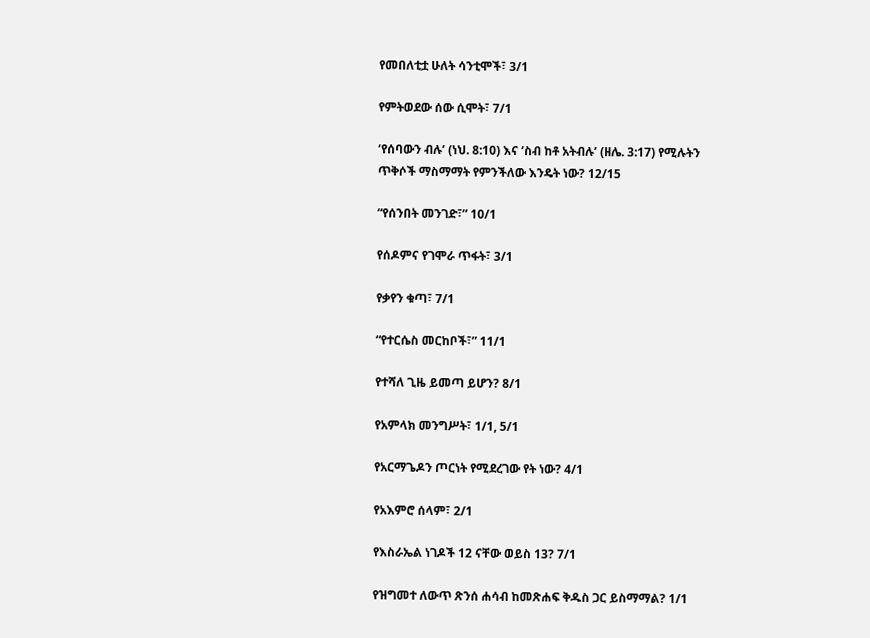የመበለቲቷ ሁለት ሳንቲሞች፣ 3/1

የምትወደው ሰው ሲሞት፣ 7/1

‘የሰባውን ብሉ’ (ነህ. 8:10) እና ‘ስብ ከቶ አትብሉ’ (ዘሌ. 3:17) የሚሉትን ጥቅሶች ማስማማት የምንችለው እንዴት ነው? 12/15

“የሰንበት መንገድ፣” 10/1

የሰዶምና የገሞራ ጥፋት፣ 3/1

የቃየን ቁጣ፣ 7/1

“የተርሴስ መርከቦች፣” 11/1

የተሻለ ጊዜ ይመጣ ይሆን? 8/1

የአምላክ መንግሥት፣ 1/1, 5/1

የአርማጌዶን ጦርነት የሚደረገው የት ነው? 4/1

የአእምሮ ሰላም፣ 2/1

የእስራኤል ነገዶች 12 ናቸው ወይስ 13? 7/1

የዝግመተ ለውጥ ጽንሰ ሐሳብ ከመጽሐፍ ቅዱስ ጋር ይስማማል? 1/1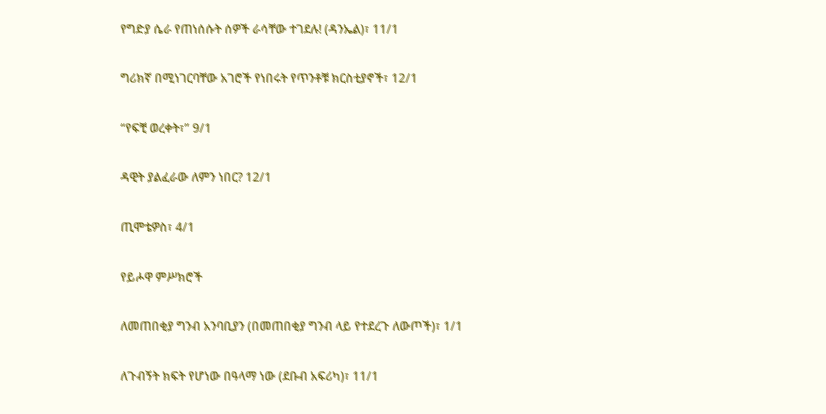የግድያ ሴራ የጠነሰሱት ሰዎች ራሳቸው ተገደሉ! (ዳንኤል)፣ 11/1

ግሪክኛ በሚነገርባቸው አገሮች የነበሩት የጥንቶቹ ክርስቲያኖች፣ 12/1

“የፍቺ ወረቀት፣” 9/1

ዳዊት ያልፈራው ለምን ነበር? 12/1

ጢሞቴዎስ፣ 4/1

የይሖዋ ምሥክሮች

ለመጠበቂያ ግንብ አንባቢያን (በመጠበቂያ ግንብ ላይ የተደረጉ ለውጦች)፣ 1/1

ለጉብኝት ክፍት የሆነው በዓላማ ነው (ደቡብ አፍሪካ)፣ 11/1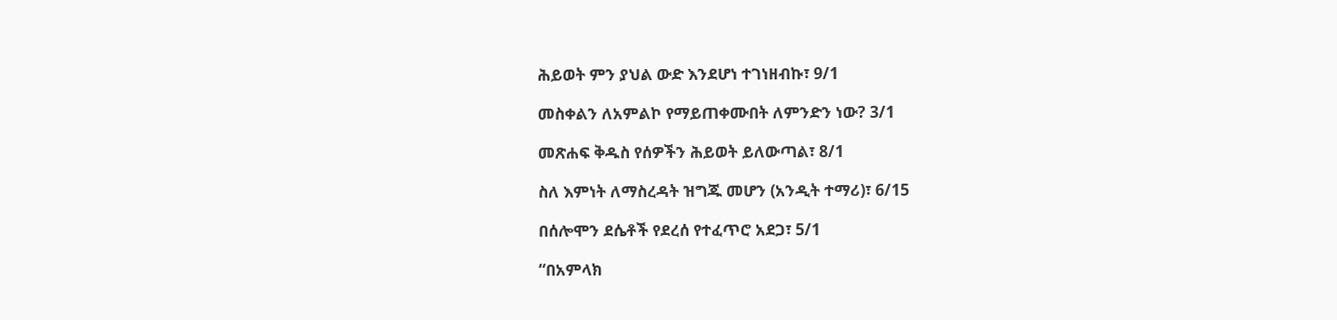ሕይወት ምን ያህል ውድ እንደሆነ ተገነዘብኩ፣ 9/1

መስቀልን ለአምልኮ የማይጠቀሙበት ለምንድን ነው? 3/1

መጽሐፍ ቅዱስ የሰዎችን ሕይወት ይለውጣል፣ 8/1

ስለ እምነት ለማስረዳት ዝግጁ መሆን (አንዲት ተማሪ)፣ 6/15

በሰሎሞን ደሴቶች የደረሰ የተፈጥሮ አደጋ፣ 5/1

“በአምላክ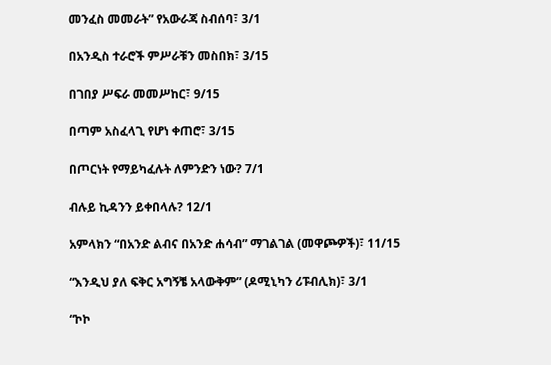መንፈስ መመራት” የአውራጃ ስብሰባ፣ 3/1

በአንዲስ ተራሮች ምሥራቹን መስበክ፣ 3/15

በገበያ ሥፍራ መመሥከር፣ 9/15

በጣም አስፈላጊ የሆነ ቀጠሮ፣ 3/15

በጦርነት የማይካፈሉት ለምንድን ነው? 7/1

ብሉይ ኪዳንን ይቀበላሉ? 12/1

አምላክን “በአንድ ልብና በአንድ ሐሳብ” ማገልገል (መዋጮዎች)፣ 11/15

“እንዲህ ያለ ፍቅር አግኝቼ አላውቅም” (ዶሚኒካን ሪፑብሊክ)፣ 3/1

“ኮኮ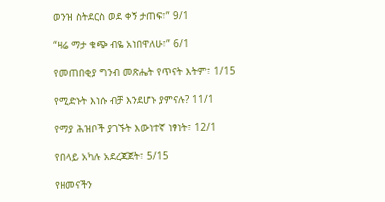ወንዝ ስትደርስ ወደ ቀኝ ታጠፍ፣” 9/1

“ዛሬ ማታ ቁጭ ብዬ አነበዋለሁ፣” 6/1

የመጠበቂያ ግንብ መጽሔት የጥናት እትም፣ 1/15

የሚድኑት እነሱ ብቻ እንደሆኑ ያምናሉ? 11/1

የማያ ሕዝቦች ያገኙት እውነተኛ ነፃነት፣ 12/1

የበላይ አካሉ አደረጃጀት፣ 5/15

የዘመናችን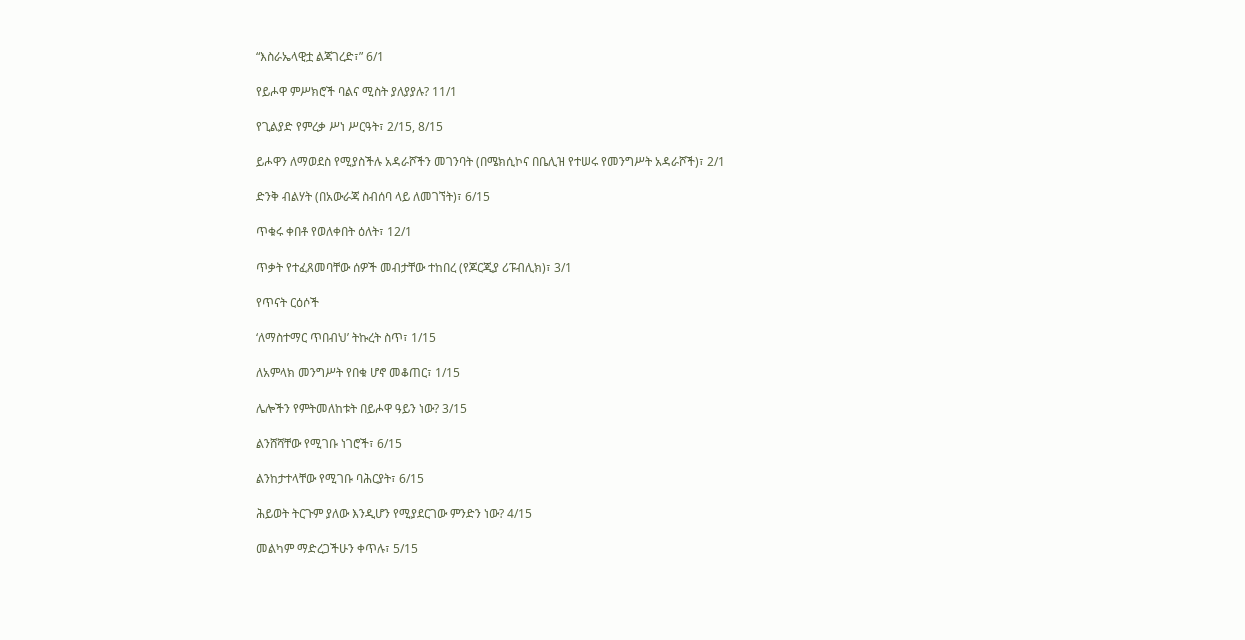“እስራኤላዊቷ ልጃገረድ፣” 6/1

የይሖዋ ምሥክሮች ባልና ሚስት ያለያያሉ? 11/1

የጊልያድ የምረቃ ሥነ ሥርዓት፣ 2/15, 8/15

ይሖዋን ለማወደስ የሚያስችሉ አዳራሾችን መገንባት (በሜክሲኮና በቤሊዝ የተሠሩ የመንግሥት አዳራሾች)፣ 2/1

ድንቅ ብልሃት (በአውራጃ ስብሰባ ላይ ለመገኘት)፣ 6/15

ጥቁሩ ቀበቶ የወለቀበት ዕለት፣ 12/1

ጥቃት የተፈጸመባቸው ሰዎች መብታቸው ተከበረ (የጆርጂያ ሪፑብሊክ)፣ 3/1

የጥናት ርዕሶች

‘ለማስተማር ጥበብህ’ ትኩረት ስጥ፣ 1/15

ለአምላክ መንግሥት የበቁ ሆኖ መቆጠር፣ 1/15

ሌሎችን የምትመለከቱት በይሖዋ ዓይን ነው? 3/15

ልንሸሻቸው የሚገቡ ነገሮች፣ 6/15

ልንከታተላቸው የሚገቡ ባሕርያት፣ 6/15

ሕይወት ትርጉም ያለው እንዲሆን የሚያደርገው ምንድን ነው? 4/15

መልካም ማድረጋችሁን ቀጥሉ፣ 5/15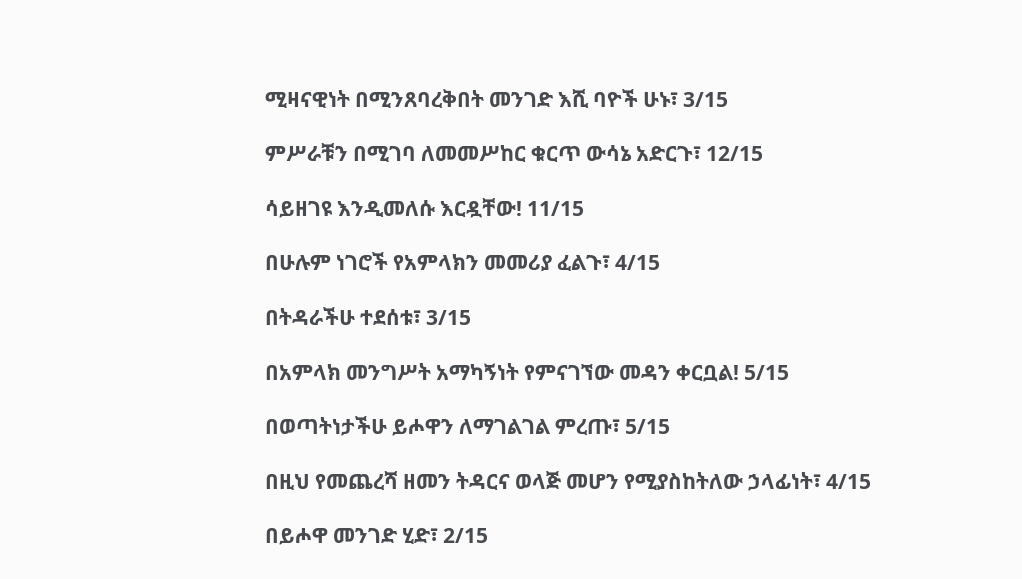ሚዛናዊነት በሚንጸባረቅበት መንገድ እሺ ባዮች ሁኑ፣ 3/15

ምሥራቹን በሚገባ ለመመሥከር ቁርጥ ውሳኔ አድርጉ፣ 12/15

ሳይዘገዩ እንዲመለሱ እርዷቸው! 11/15

በሁሉም ነገሮች የአምላክን መመሪያ ፈልጉ፣ 4/15

በትዳራችሁ ተደሰቱ፣ 3/15

በአምላክ መንግሥት አማካኝነት የምናገኘው መዳን ቀርቧል! 5/15

በወጣትነታችሁ ይሖዋን ለማገልገል ምረጡ፣ 5/15

በዚህ የመጨረሻ ዘመን ትዳርና ወላጅ መሆን የሚያስከትለው ኃላፊነት፣ 4/15

በይሖዋ መንገድ ሂድ፣ 2/15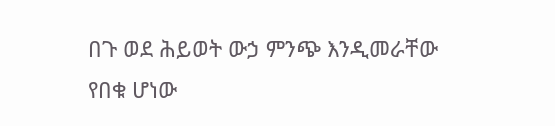በጉ ወደ ሕይወት ውኃ ምንጭ እንዲመራቸው የበቁ ሆነው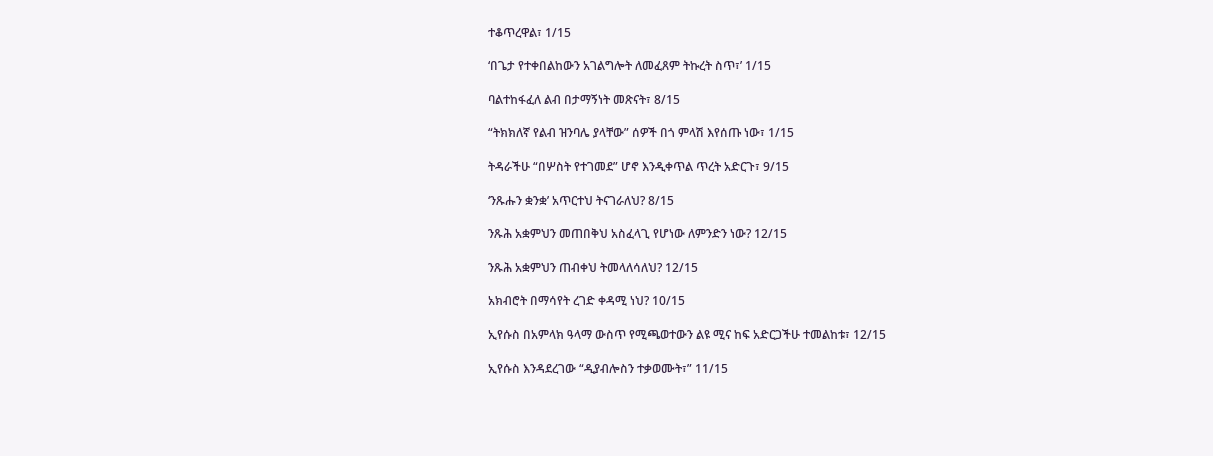ተቆጥረዋል፣ 1/15

‘በጌታ የተቀበልከውን አገልግሎት ለመፈጸም ትኩረት ስጥ፣’ 1/15

ባልተከፋፈለ ልብ በታማኝነት መጽናት፣ 8/15

“ትክክለኛ የልብ ዝንባሌ ያላቸው” ሰዎች በጎ ምላሽ እየሰጡ ነው፣ 1/15

ትዳራችሁ “በሦስት የተገመደ” ሆኖ እንዲቀጥል ጥረት አድርጉ፣ 9/15

‘ንጹሑን ቋንቋ’ አጥርተህ ትናገራለህ? 8/15

ንጹሕ አቋምህን መጠበቅህ አስፈላጊ የሆነው ለምንድን ነው? 12/15

ንጹሕ አቋምህን ጠብቀህ ትመላለሳለህ? 12/15

አክብሮት በማሳየት ረገድ ቀዳሚ ነህ? 10/15

ኢየሱስ በአምላክ ዓላማ ውስጥ የሚጫወተውን ልዩ ሚና ከፍ አድርጋችሁ ተመልከቱ፣ 12/15

ኢየሱስ እንዳደረገው “ዲያብሎስን ተቃወሙት፣” 11/15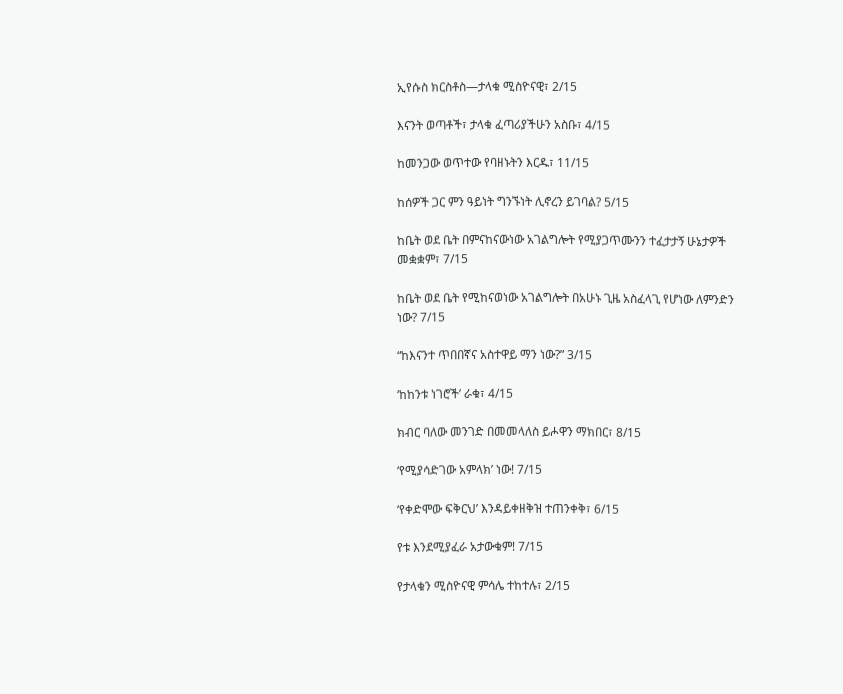ኢየሱስ ክርስቶስ—ታላቁ ሚስዮናዊ፣ 2/15

እናንት ወጣቶች፣ ታላቁ ፈጣሪያችሁን አስቡ፣ 4/15

ከመንጋው ወጥተው የባዘኑትን እርዱ፣ 11/15

ከሰዎች ጋር ምን ዓይነት ግንኙነት ሊኖረን ይገባል? 5/15

ከቤት ወደ ቤት በምናከናውነው አገልግሎት የሚያጋጥሙንን ተፈታታኝ ሁኔታዎች መቋቋም፣ 7/15

ከቤት ወደ ቤት የሚከናወነው አገልግሎት በአሁኑ ጊዜ አስፈላጊ የሆነው ለምንድን ነው? 7/15

“ከእናንተ ጥበበኛና አስተዋይ ማን ነው?” 3/15

‘ከከንቱ ነገሮች’ ራቁ፣ 4/15

ክብር ባለው መንገድ በመመላለስ ይሖዋን ማክበር፣ 8/15

‘የሚያሳድገው አምላክ’ ነው! 7/15

‘የቀድሞው ፍቅርህ’ እንዳይቀዘቅዝ ተጠንቀቅ፣ 6/15

የቱ እንደሚያፈራ አታውቁም! 7/15

የታላቁን ሚስዮናዊ ምሳሌ ተከተሉ፣ 2/15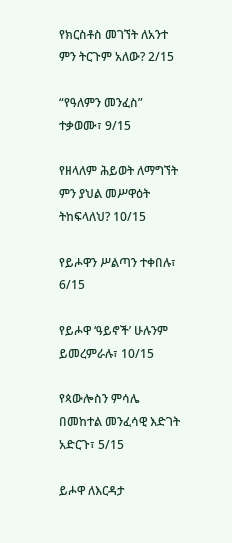የክርስቶስ መገኘት ለአንተ ምን ትርጉም አለው? 2/15

“የዓለምን መንፈስ” ተቃወሙ፣ 9/15

የዘላለም ሕይወት ለማግኘት ምን ያህል መሥዋዕት ትከፍላለህ? 10/15

የይሖዋን ሥልጣን ተቀበሉ፣ 6/15

የይሖዋ ‘ዓይኖች’ ሁሉንም ይመረምራሉ፣ 10/15

የጳውሎስን ምሳሌ በመከተል መንፈሳዊ እድገት አድርጉ፣ 5/15

ይሖዋ ለእርዳታ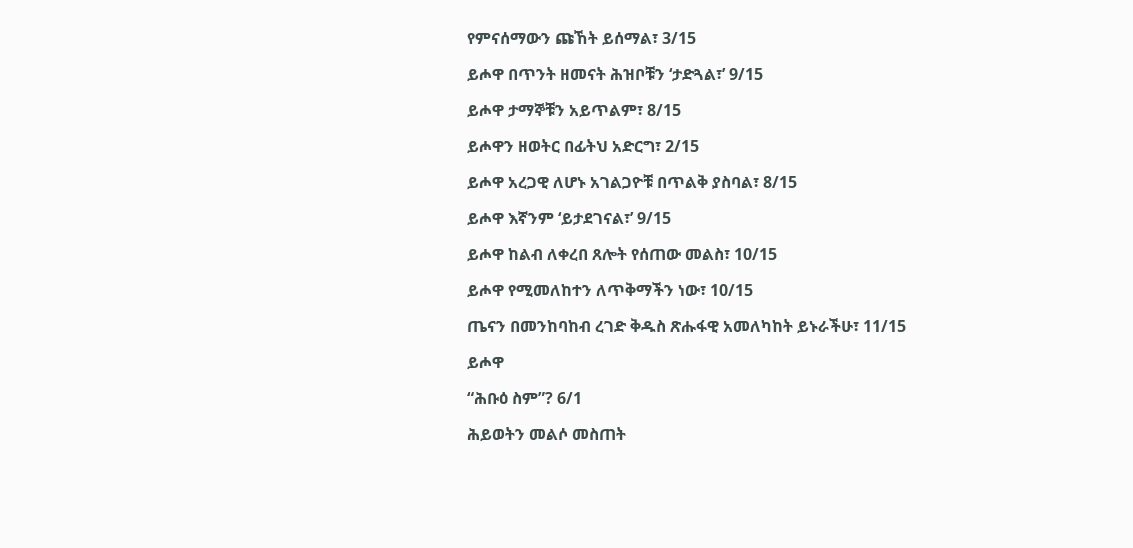የምናሰማውን ጩኸት ይሰማል፣ 3/15

ይሖዋ በጥንት ዘመናት ሕዝቦቹን ‘ታድጓል፣’ 9/15

ይሖዋ ታማኞቹን አይጥልም፣ 8/15

ይሖዋን ዘወትር በፊትህ አድርግ፣ 2/15

ይሖዋ አረጋዊ ለሆኑ አገልጋዮቹ በጥልቅ ያስባል፣ 8/15

ይሖዋ እኛንም ‘ይታደገናል፣’ 9/15

ይሖዋ ከልብ ለቀረበ ጸሎት የሰጠው መልስ፣ 10/15

ይሖዋ የሚመለከተን ለጥቅማችን ነው፣ 10/15

ጤናን በመንከባከብ ረገድ ቅዱስ ጽሑፋዊ አመለካከት ይኑራችሁ፣ 11/15

ይሖዋ

“ሕቡዕ ስም”? 6/1

ሕይወትን መልሶ መስጠት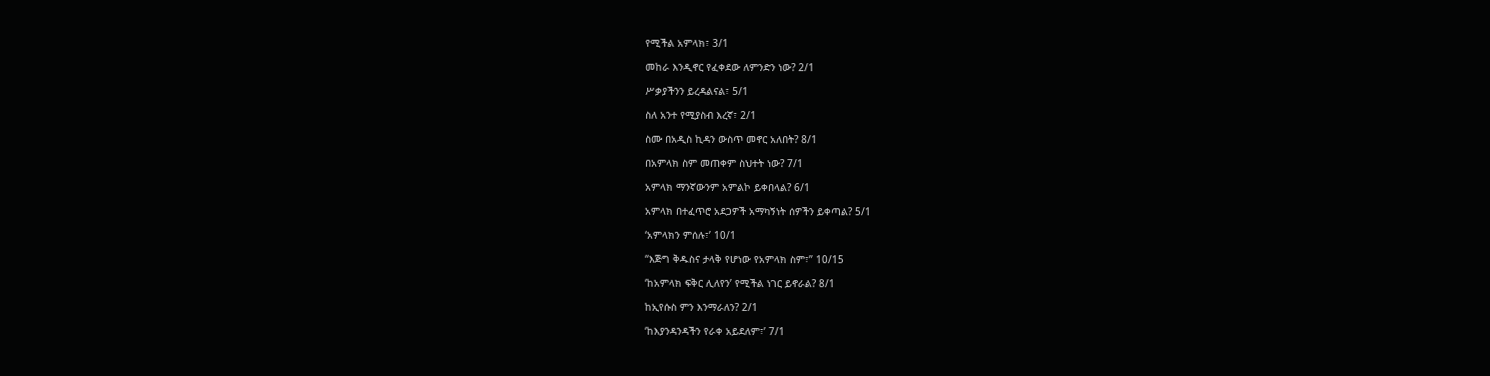የሚችል አምላክ፣ 3/1

መከራ እንዲኖር የፈቀደው ለምንድን ነው? 2/1

ሥቃያችንን ይረዳልናል፣ 5/1

ስለ አንተ የሚያስብ እረኛ፣ 2/1

ስሙ በአዲስ ኪዳን ውስጥ መኖር አለበት? 8/1

በአምላክ ስም መጠቀም ስህተት ነው? 7/1

አምላክ ማንኛውንም አምልኮ ይቀበላል? 6/1

አምላክ በተፈጥሮ አደጋዎች አማካኝነት ሰዎችን ይቀጣል? 5/1

‘አምላክን ምሰሉ፣’ 10/1

“እጅግ ቅዱስና ታላቅ የሆነው የአምላክ ስም፣” 10/15

‘ከአምላክ ፍቅር ሊለየን’ የሚችል ነገር ይኖራል? 8/1

ከኢየሱስ ምን እንማራለን? 2/1

‘ከእያንዳንዳችን የራቀ አይደለም፣’ 7/1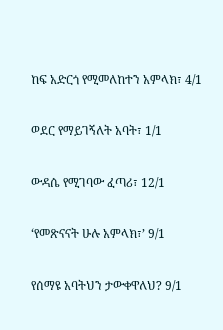ከፍ አድርጎ የሚመለከተን አምላክ፣ 4/1

ወደር የማይገኝለት አባት፣ 1/1

ውዳሴ የሚገባው ፈጣሪ፣ 12/1

‘የመጽናናት ሁሉ አምላክ፣’ 9/1

የሰማዩ አባትህን ታውቀዋለህ? 9/1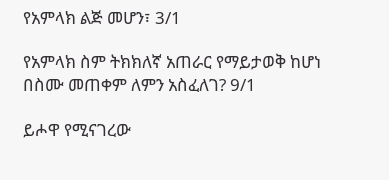የአምላክ ልጅ መሆን፣ 3/1

የአምላክ ስም ትክክለኛ አጠራር የማይታወቅ ከሆነ በስሙ መጠቀም ለምን አስፈለገ? 9/1

ይሖዋ የሚናገረው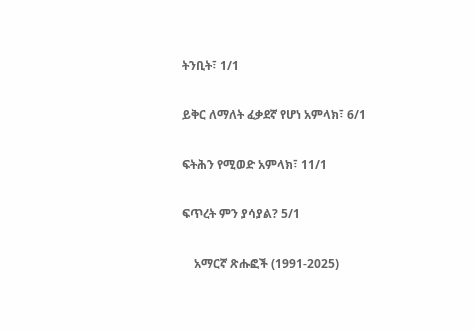ትንቢት፣ 1/1

ይቅር ለማለት ፈቃደኛ የሆነ አምላክ፣ 6/1

ፍትሕን የሚወድ አምላክ፣ 11/1

ፍጥረት ምን ያሳያል? 5/1

    አማርኛ ጽሑፎች (1991-2025)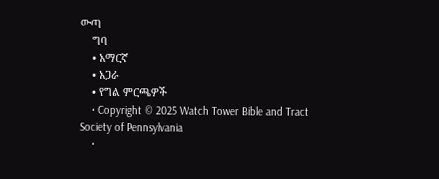ውጣ
    ግባ
    • አማርኛ
    • አጋራ
    • የግል ምርጫዎች
    • Copyright © 2025 Watch Tower Bible and Tract Society of Pennsylvania
    •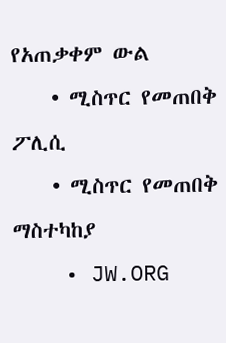የአጠቃቀም ውል
    • ሚስጥር የመጠበቅ ፖሊሲ
    • ሚስጥር የመጠበቅ ማስተካከያ
    • JW.ORG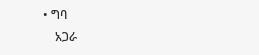• ግባ
    አጋራ